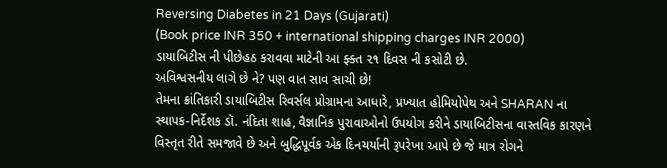Reversing Diabetes in 21 Days (Gujarati)
(Book price INR 350 + international shipping charges INR 2000)
ડાયાબિટીસ ની પીછેહઠ કરાવવા માટેની આ ફ્ક્ત ૨૧ દિવસ ની કસોટી છે.
અવિશ્વસનીય લાગે છે ને? પણ વાત સાવ સાચી છે!
તેમના ક્રાંતિકારી ડાયાબિટીસ રિવર્સલ પ્રોગ્રામના આધારે, પ્રખ્યાત હોમિયોપેથ અને SHARAN ના સ્થાપક-નિર્દેશક ડૉ. નંદિતા શાહ, વૈજ્ઞાનિક પુરાવાઓનો ઉપયોગ કરીને ડાયાબિટીસના વાસ્તવિક કારણને વિસ્તૃત રીતે સમજાવે છે અને બુદ્ધિપૂર્વક એક દિનચર્યાની રૂપરેખા આપે છે જે માત્ર રોગને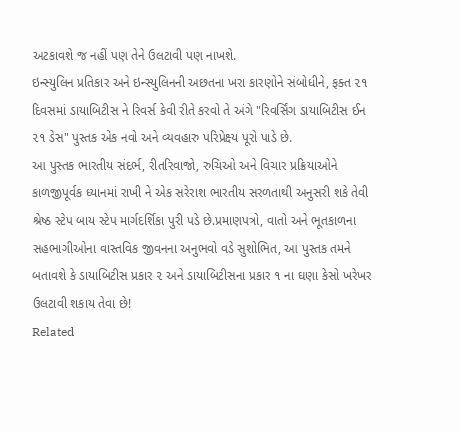અટકાવશે જ નહીં પણ તેને ઉલટાવી પણ નાખશે.
ઇન્સ્યુલિન પ્રતિકાર અને ઇન્સ્યુલિનની અછતના ખરા કારણોને સંબોધીને, ફક્ત ૨૧ દિવસમાં ડાયાબિટીસ ને રિવર્સ કેવી રીતે કરવો તે અંગે "રિવર્સિંગ ડાયાબિટીસ ઈન ૨૧ ડેસ" પુસ્તક એક નવો અને વ્યવહારુ પરિપ્રેક્ષ્ય પૂરો પાડે છે.
આ પુસ્તક ભારતીય સંદર્ભ, રીતરિવાજો, રુચિઓ અને વિચાર પ્રક્રિયાઓને કાળજીપૂર્વક ધ્યાનમાં રાખી ને એક સરેરાશ ભારતીય સરળતાથી અનુસરી શકે તેવી શ્રેષ્ઠ સ્ટેપ બાય સ્ટેપ માર્ગદર્શિકા પુરી પડે છે.પ્રમાણપત્રો, વાતો અને ભૂતકાળના સહભાગીઓના વાસ્તવિક જીવનના અનુભવો વડે સુશોભિત, આ પુસ્તક તમને બતાવશે કે ડાયાબિટીસ પ્રકાર ૨ અને ડાયાબિટીસના પ્રકાર ૧ ના ઘણા કેસો ખરેખર ઉલટાવી શકાય તેવા છે!
Related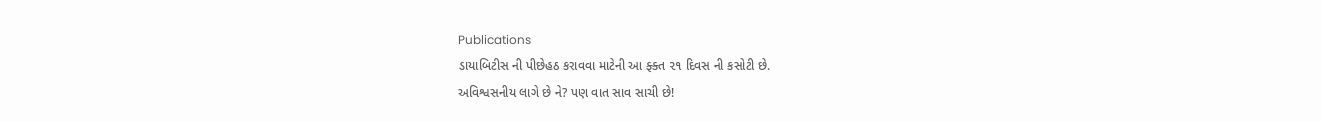Publications
ડાયાબિટીસ ની પીછેહઠ કરાવવા માટેની આ ફ્ક્ત ૨૧ દિવસ ની કસોટી છે.
અવિશ્વસનીય લાગે છે ને? પણ વાત સાવ સાચી છે!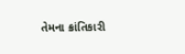તેમના ક્રાંતિકારી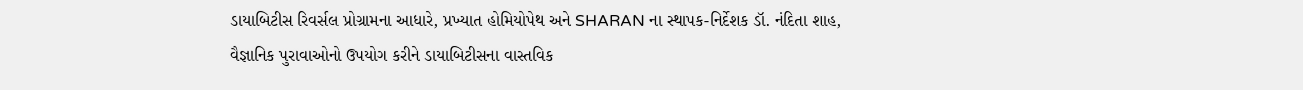ડાયાબિટીસ રિવર્સલ પ્રોગ્રામના આધારે, પ્રખ્યાત હોમિયોપેથ અને SHARAN ના સ્થાપક-નિર્દેશક ડૉ. નંદિતા શાહ, વૈજ્ઞાનિક પુરાવાઓનો ઉપયોગ કરીને ડાયાબિટીસના વાસ્તવિક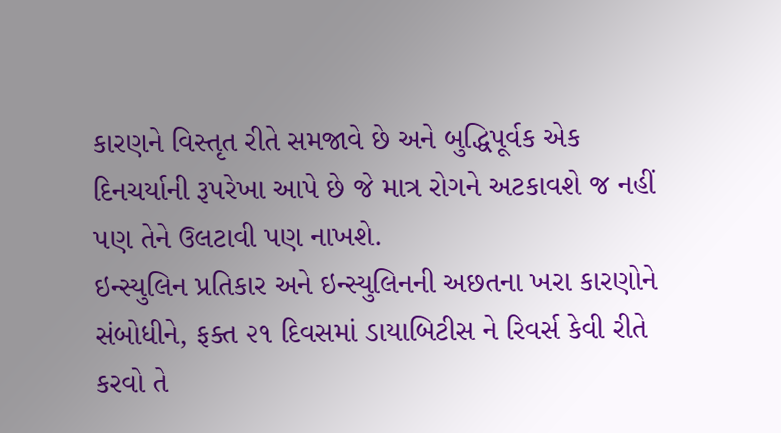કારણને વિસ્તૃત રીતે સમજાવે છે અને બુદ્ધિપૂર્વક એક દિનચર્યાની રૂપરેખા આપે છે જે માત્ર રોગને અટકાવશે જ નહીં પણ તેને ઉલટાવી પણ નાખશે.
ઇન્સ્યુલિન પ્રતિકાર અને ઇન્સ્યુલિનની અછતના ખરા કારણોને સંબોધીને, ફક્ત ૨૧ દિવસમાં ડાયાબિટીસ ને રિવર્સ કેવી રીતે કરવો તે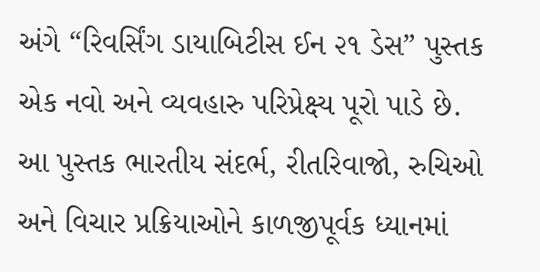અંગે “રિવર્સિંગ ડાયાબિટીસ ઈન ૨૧ ડેસ” પુસ્તક એક નવો અને વ્યવહારુ પરિપ્રેક્ષ્ય પૂરો પાડે છે.
આ પુસ્તક ભારતીય સંદર્ભ, રીતરિવાજો, રુચિઓ અને વિચાર પ્રક્રિયાઓને કાળજીપૂર્વક ધ્યાનમાં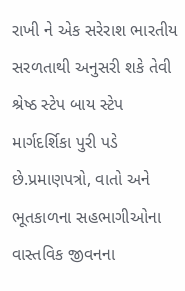રાખી ને એક સરેરાશ ભારતીય સરળતાથી અનુસરી શકે તેવી શ્રેષ્ઠ સ્ટેપ બાય સ્ટેપ માર્ગદર્શિકા પુરી પડે છે.પ્રમાણપત્રો, વાતો અને ભૂતકાળના સહભાગીઓના વાસ્તવિક જીવનના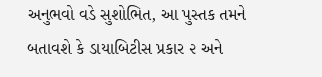અનુભવો વડે સુશોભિત, આ પુસ્તક તમને બતાવશે કે ડાયાબિટીસ પ્રકાર ૨ અને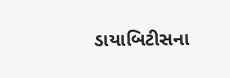ડાયાબિટીસના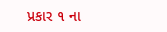પ્રકાર ૧ ના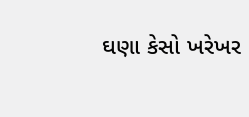ઘણા કેસો ખરેખર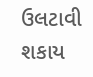ઉલટાવી શકાય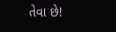તેવા છે!